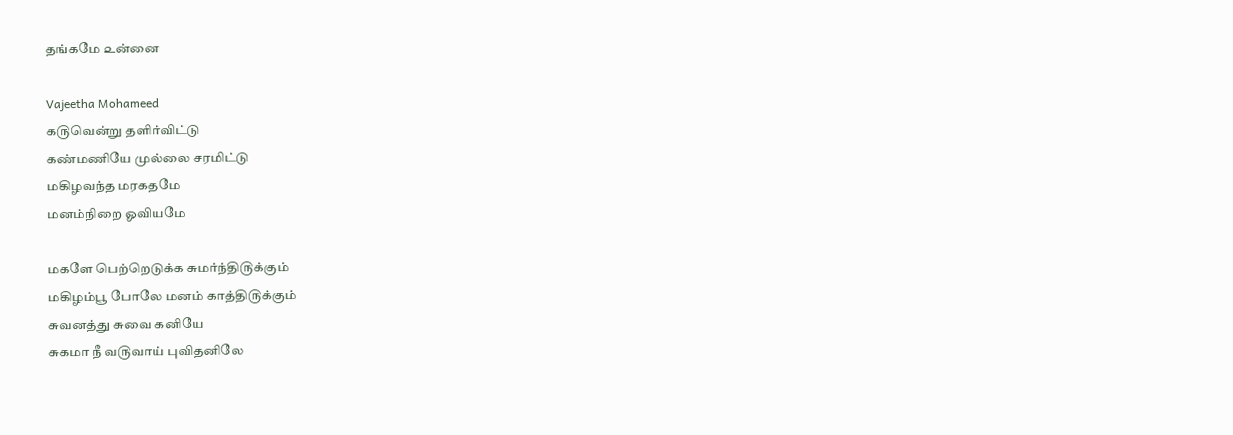தங்கமே ௨ன்னை

Vajeetha Mohameed
க௫வென்று தளிர்விட்டு
கண்மணியே முல்லை சரமிட்டு
மகிழவந்த மரகதமே
மனம்நிறை ஓவியமே

மகளே பெற்றெடுக்க சுமர்ந்தி௫க்கும்
மகிழம்பூ போலே மனம் காத்தி௫க்கும்
சுவனத்து சுவை கனியே
சுகமா நீ வ௫வாய் புவிதனிலே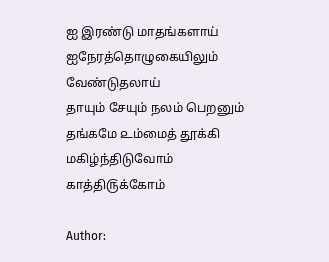ஐ இரண்டு மாதங்களாய்
ஐநேரத்தொழுகையிலும் வேண்டுதலாய்
தாயும் சேயும் நலம் பெறனும்
தங்கமே ௨ம்மைத் தூக்கி மகிழ்ந்திடுவோம்
காத்தி௫க்கோம்

Author: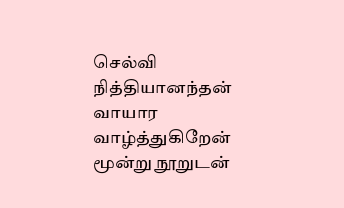செல்வி நித்தியானந்தன் வாயார வாழ்த்துகிறேன் மூன்று நூறுடன்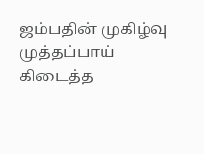ஜம்பதின் முகிழ்வு முத்தப்பாய் கிடைத்த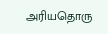அரியதொரு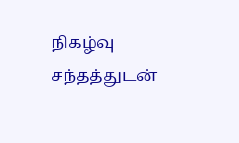நிகழ்வு சந்தத்துடன்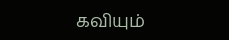கவியும்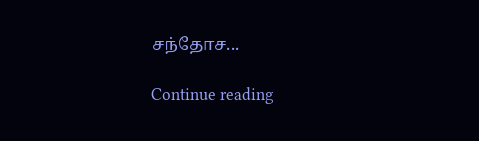சந்தோச...

Continue reading